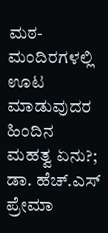ಮಠ-ಮಂದಿರಗಳಲ್ಲಿ ಊಟ ಮಾಡುವುದರ ಹಿಂದಿನ ಮಹತ್ವ ಏನು?; ಡಾ. ಹೆಚ್.ಎಸ್ ಪ್ರೇಮಾ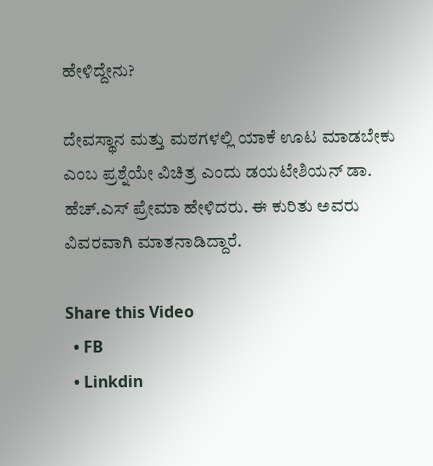ಹೇಳಿದ್ದೇನು?

ದೇವಸ್ಥಾನ ಮತ್ತು ಮಠಗಳಲ್ಲಿ ಯಾಕೆ ಊಟ ಮಾಡಬೇಕು ಎಂಬ ಪ್ರಶ್ನೆಯೇ ವಿಚಿತ್ರ ಎಂದು ಡಯಟೇಶಿಯನ್ ಡಾ. ಹೆಚ್.ಎಸ್ ಪ್ರೇಮಾ ಹೇಳಿದರು. ಈ ಕುರಿತು ಅವರು ವಿವರವಾಗಿ ಮಾತನಾಡಿದ್ದಾರೆ.

Share this Video
  • FB
  • Linkdin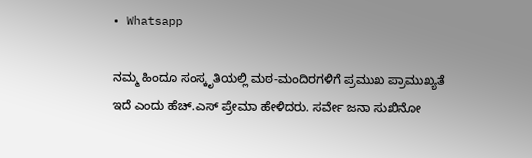• Whatsapp

ನಮ್ಮ ಹಿಂದೂ ಸಂಸ್ಕೃತಿಯಲ್ಲಿ ಮಠ-ಮಂದಿರಗಳಿಗೆ ಪ್ರಮುಖ ಪ್ರಾಮುಖ್ಯತೆ ಇದೆ ಎಂದು ಹೆಚ್.ಎಸ್ ಪ್ರೇಮಾ ಹೇಳಿದರು. ಸರ್ವೇ ಜನಾ ಸುಖಿನೋ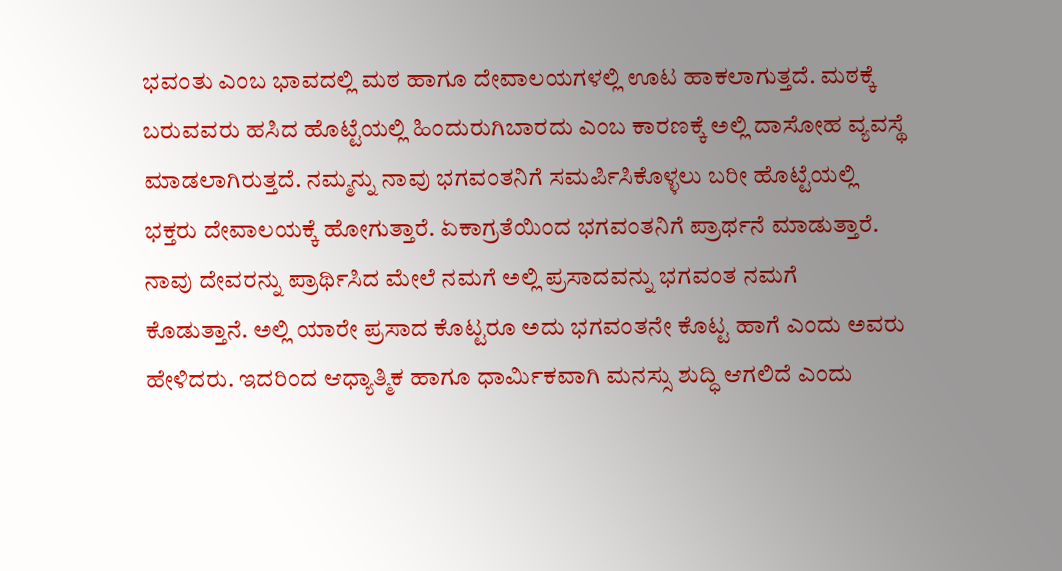ಭವಂತು ಎಂಬ ಭಾವದಲ್ಲಿ ಮಠ ಹಾಗೂ ದೇವಾಲಯಗಳಲ್ಲಿ ಊಟ ಹಾಕಲಾಗುತ್ತದೆ. ಮಠಕ್ಕೆ ಬರುವವರು ಹಸಿದ ಹೊಟ್ಟೆಯಲ್ಲಿ ಹಿಂದುರುಗಿಬಾರದು ಎಂಬ ಕಾರಣಕ್ಕೆ ಅಲ್ಲಿ ದಾಸೋಹ ವ್ಯವಸ್ಥೆ ಮಾಡಲಾಗಿರುತ್ತದೆ. ನಮ್ಮನ್ನು ನಾವು ಭಗವಂತನಿಗೆ ಸಮರ್ಪಿಸಿಕೊಳ್ಳಲು ಬರೀ ಹೊಟ್ಟೆಯಲ್ಲಿ ಭಕ್ತರು ದೇವಾಲಯಕ್ಕೆ ಹೋಗುತ್ತಾರೆ. ಏಕಾಗ್ರತೆಯಿಂದ ಭಗವಂತನಿಗೆ ಪ್ರಾರ್ಥನೆ ಮಾಡುತ್ತಾರೆ. ನಾವು ದೇವರನ್ನು ಪ್ರಾರ್ಥಿಸಿದ ಮೇಲೆ ನಮಗೆ ಅಲ್ಲಿ ಪ್ರಸಾದವನ್ನು ಭಗವಂತ ನಮಗೆ ಕೊಡುತ್ತಾನೆ. ಅಲ್ಲಿ ಯಾರೇ ಪ್ರಸಾದ ಕೊಟ್ಟರೂ ಅದು ಭಗವಂತನೇ ಕೊಟ್ಟ ಹಾಗೆ ಎಂದು ಅವರು ಹೇಳಿದರು. ಇದರಿಂದ ಆಧ್ಯಾತ್ಮಿಕ ಹಾಗೂ ಧಾರ್ಮಿಕವಾಗಿ ಮನಸ್ಸು ಶುದ್ಧಿ ಆಗಲಿದೆ ಎಂದು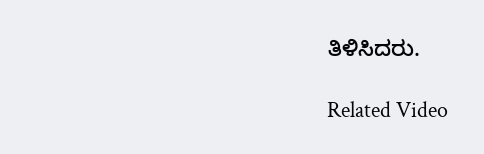ತಿಳಿಸಿದರು.

Related Video